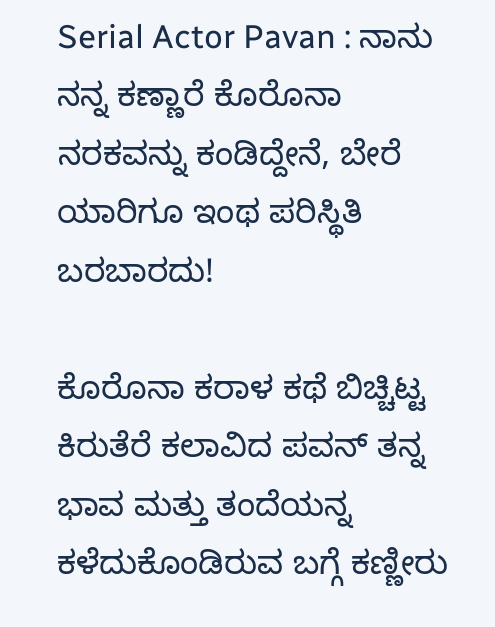Serial Actor Pavan : ನಾನು ನನ್ನ ಕಣ್ಣಾರೆ ಕೊರೊನಾ ನರಕವನ್ನು ಕಂಡಿದ್ದೇನೆ, ಬೇರೆ ಯಾರಿಗೂ ಇಂಥ ಪರಿಸ್ಥಿತಿ ಬರಬಾರದು!

ಕೊರೊನಾ ಕರಾಳ ಕಥೆ ಬಿಚ್ಚಿಟ್ಟ ಕಿರುತೆರೆ ಕಲಾವಿದ ಪವನ್ ತನ್ನ ಭಾವ ಮತ್ತು ತಂದೆಯನ್ನ ಕಳೆದುಕೊಂಡಿರುವ ಬಗ್ಗೆ ಕಣ್ಣೀರು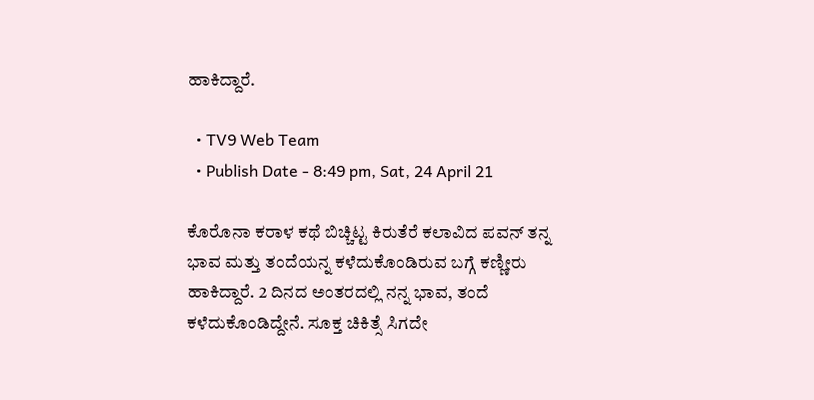ಹಾಕಿದ್ದಾರೆ.

  • TV9 Web Team
  • Publish Date - 8:49 pm, Sat, 24 April 21

ಕೊರೊನಾ ಕರಾಳ ಕಥೆ ಬಿಚ್ಚಿಟ್ಟ ಕಿರುತೆರೆ ಕಲಾವಿದ ಪವನ್ ತನ್ನ ಭಾವ ಮತ್ತು ತಂದೆಯನ್ನ ಕಳೆದುಕೊಂಡಿರುವ ಬಗ್ಗೆ ಕಣ್ಣೀರು ಹಾಕಿದ್ದಾರೆ. 2 ದಿನದ ಅಂತರದಲ್ಲಿ ನನ್ನ ಭಾವ, ತಂದೆ ಕಳೆದುಕೊಂಡಿದ್ದೇನೆ. ಸೂಕ್ತ ಚಿಕಿತ್ಸೆ ಸಿಗದೇ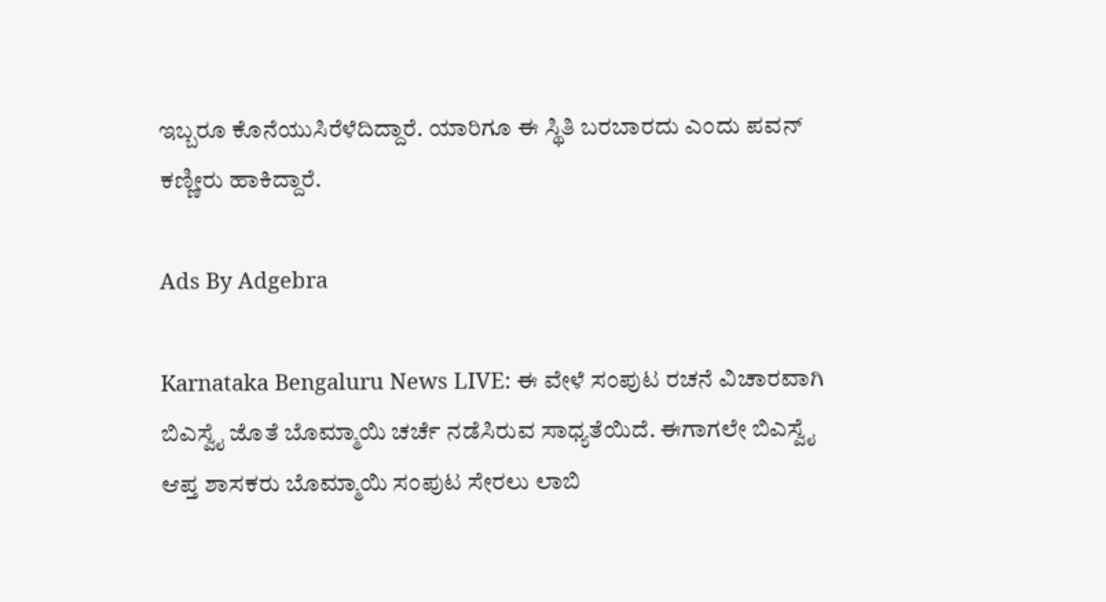ಇಬ್ಬರೂ ಕೊನೆಯುಸಿರೆಳೆದಿದ್ದಾರೆ. ಯಾರಿಗೂ ಈ ಸ್ಥಿತಿ ಬರಬಾರದು ಎಂದು ಪವನ್ ಕಣ್ಣೀರು ಹಾಕಿದ್ದಾರೆ.

Ads By Adgebra

Karnataka Bengaluru News LIVE: ಈ ವೇಳೆ ಸಂಪುಟ ರಚನೆ ವಿಚಾರವಾಗಿ ಬಿಎಸ್ವೈ ಜೊತೆ ಬೊಮ್ಮಾಯಿ ಚರ್ಚೆ ನಡೆಸಿರುವ ಸಾಧ್ಯತೆಯಿದೆ. ಈಗಾಗಲೇ ಬಿಎಸ್ವೈ ಆಪ್ತ ಶಾಸಕರು ಬೊಮ್ಮಾಯಿ ಸಂಪುಟ ಸೇರಲು ಲಾಬಿ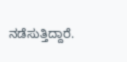ನಡೆಸುತ್ತಿದ್ದಾರೆ.